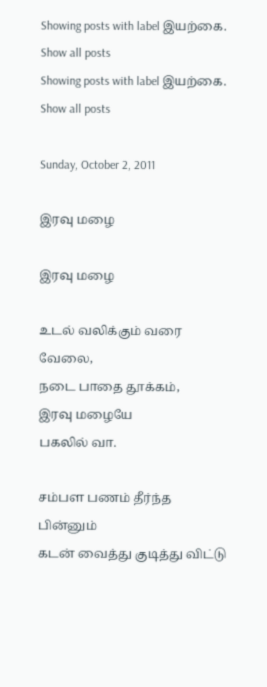Showing posts with label இயற்கை. Show all posts
Showing posts with label இயற்கை. Show all posts

Sunday, October 2, 2011

இரவு மழை

இரவு மழை

உடல் வலிக்கும் வரை வேலை,
நடை பாதை தூக்கம்,
இரவு மழையே
பகலில் வா.

சம்பள பணம் தீர்ந்த பின்னும்
கடன் வைத்து குடித்து விட்டு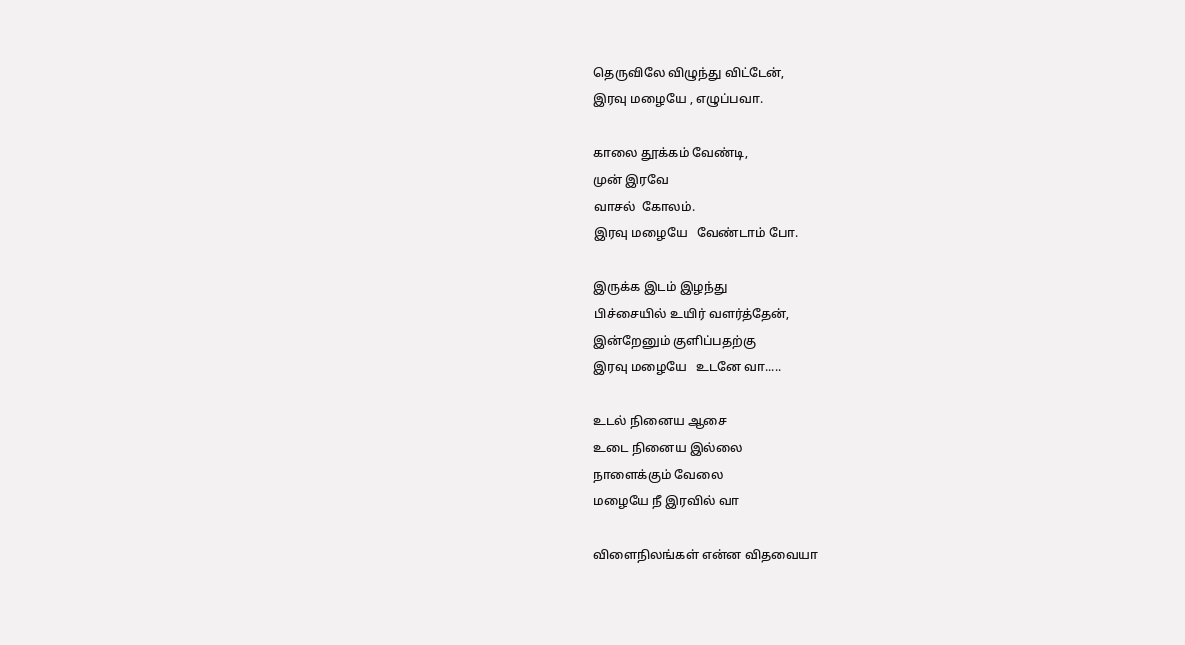தெருவிலே விழுந்து விட்டேன்,
இரவு மழையே , எழுப்பவா.

காலை தூக்கம் வேண்டி,
முன் இரவே
வாசல்  கோலம்.
இரவு மழையே   வேண்டாம் போ.

இருக்க இடம் இழந்து
பிச்சையில் உயிர் வளர்த்தேன்,
இன்றேனும் குளிப்பதற்கு
இரவு மழையே   உடனே வா.....

உடல் நினைய ஆசை
உடை நினைய இல்லை
நாளைக்கும் வேலை
மழையே நீ இரவில் வா

விளைநிலங்கள் என்ன விதவையா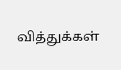வித்துக்கள்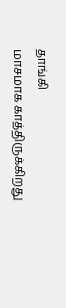தாங்கி
மாசமாக காத்திருக்கிறது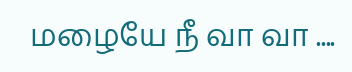மழையே நீ வா வா ....